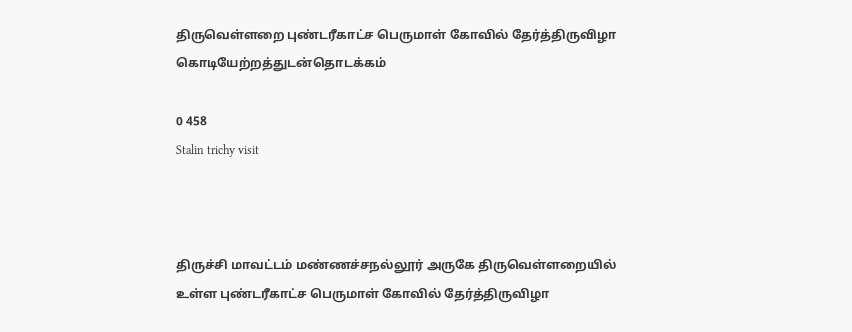திருவெள்ளறை புண்டரீகாட்ச பெருமாள் கோவில் தேர்த்திருவிழா கொடியேற்றத்துடன்தொடக்கம்

0 458
Stalin trichy visit



திருச்சி மாவட்டம் மண்ணச்சநல்லூர் அருகே திருவெள்ளறையில் உள்ள புண்டரீகாட்ச பெருமாள் கோவில் தேர்த்திருவிழா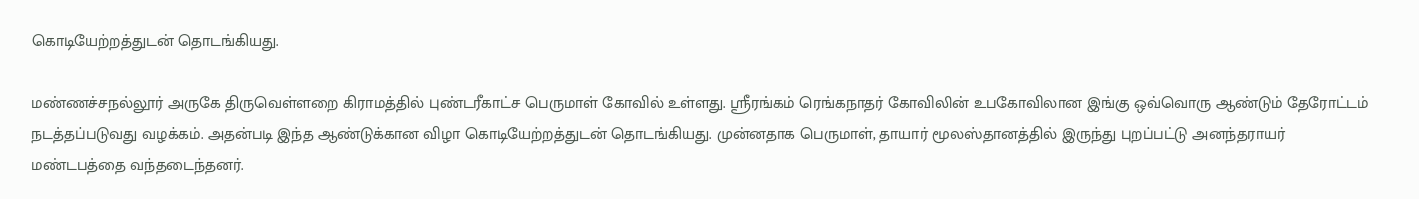கொடியேற்றத்துடன் தொடங்கியது.

மண்ணச்சநல்லூர் அருகே திருவெள்ளறை கிராமத்தில் புண்டரீகாட்ச பெருமாள் கோவில் உள்ளது. ஸ்ரீரங்கம் ரெங்கநாதர் கோவிலின் உபகோவிலான இங்கு ஒவ்வொரு ஆண்டும் தேரோட்டம் நடத்தப்படுவது வழக்கம். அதன்படி இந்த ஆண்டுக்கான விழா கொடியேற்றத்துடன் தொடங்கியது. முன்னதாக பெருமாள், தாயார் மூலஸ்தானத்தில் இருந்து புறப்பட்டு அனந்தராயர் மண்டபத்தை வந்தடைந்தனர்.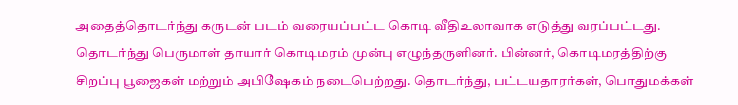அதைத்தொடர்ந்து கருடன் படம் வரையப்பட்ட கொடி வீதிஉலாவாக எடுத்து வரப்பட்டது. தொடர்ந்து பெருமாள் தாயார் கொடிமரம் முன்பு எழுந்தருளினர். பின்னர், கொடிமரத்திற்கு சிறப்பு பூஜைகள் மற்றும் அபிஷேகம் நடைபெற்றது. தொடர்ந்து, பட்டயதாரர்கள், பொதுமக்கள்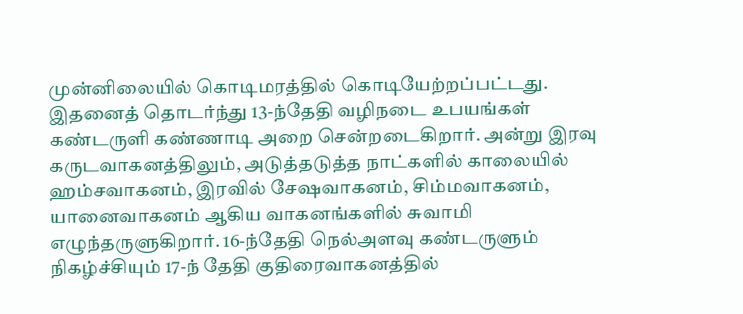முன்னிலையில் கொடிமரத்தில் கொடியேற்றப்பட்டது. இதனைத் தொடர்ந்து 13-ந்தேதி வழிநடை உபயங்கள் கண்டருளி கண்ணாடி அறை சென்றடைகிறார். அன்று இரவு கருடவாகனத்திலும், அடுத்தடுத்த நாட்களில் காலையில் ஹம்சவாகனம், இரவில் சேஷவாகனம், சிம்மவாகனம், யானைவாகனம் ஆகிய வாகனங்களில் சுவாமி எழுந்தருளுகிறார். 16-ந்தேதி நெல்அளவு கண்டருளும் நிகழ்ச்சியும் 17-ந் தேதி குதிரைவாகனத்தில்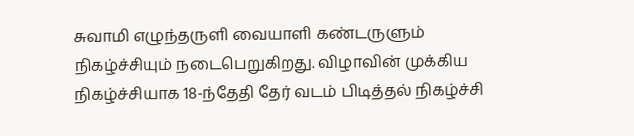சுவாமி எழுந்தருளி வையாளி கண்டருளும் நிகழ்ச்சியும் நடைபெறுகிறது. விழாவின் முக்கிய நிகழ்ச்சியாக 18-ந்தேதி தேர் வடம் பிடித்தல் நிகழ்ச்சி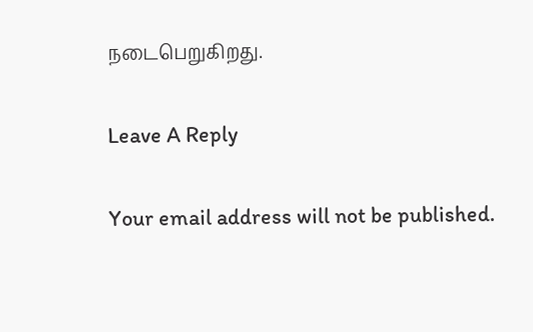நடைபெறுகிறது.

Leave A Reply

Your email address will not be published.